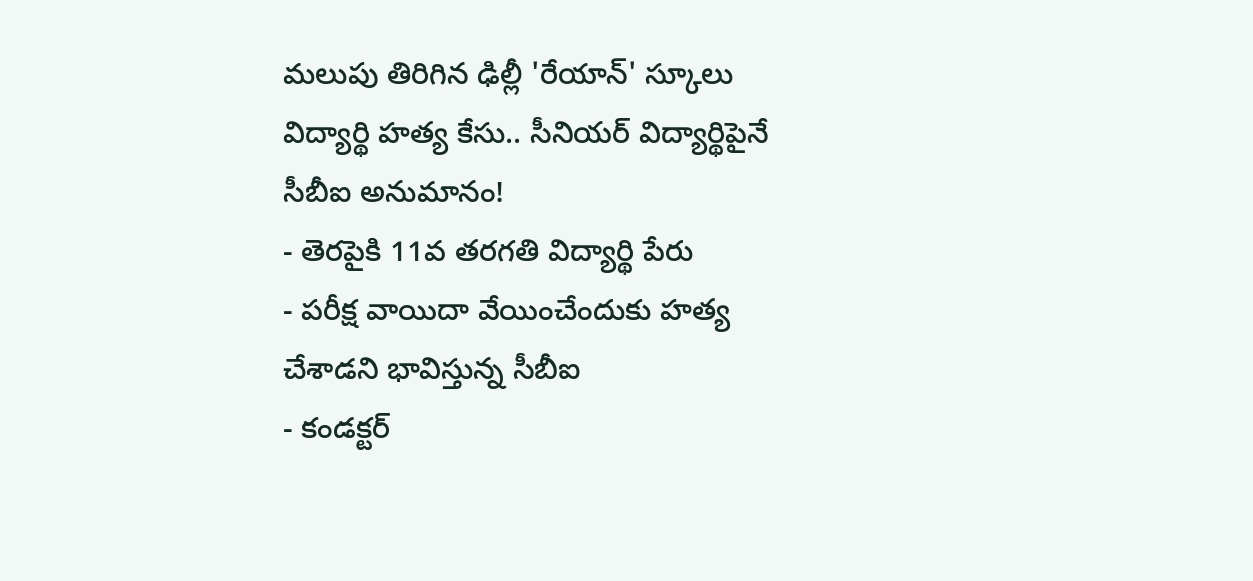మలుపు తిరిగిన ఢిల్లీ 'రేయాన్' స్కూలు విద్యార్థి హత్య కేసు.. సీనియర్ విద్యార్థిపైనే సీబీఐ అనుమానం!
- తెరపైకి 11వ తరగతి విద్యార్థి పేరు
- పరీక్ష వాయిదా వేయించేందుకు హత్య చేశాడని భావిస్తున్న సీబీఐ
- కండక్టర్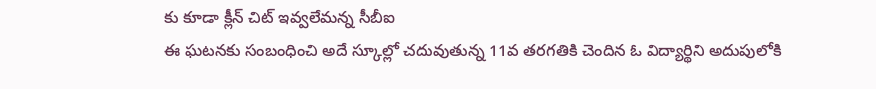కు కూడా క్లీన్ చిట్ ఇవ్వలేమన్న సీబీఐ
ఈ ఘటనకు సంబంధించి అదే స్కూల్లో చదువుతున్న 11వ తరగతికి చెందిన ఓ విద్యార్థిని అదుపులోకి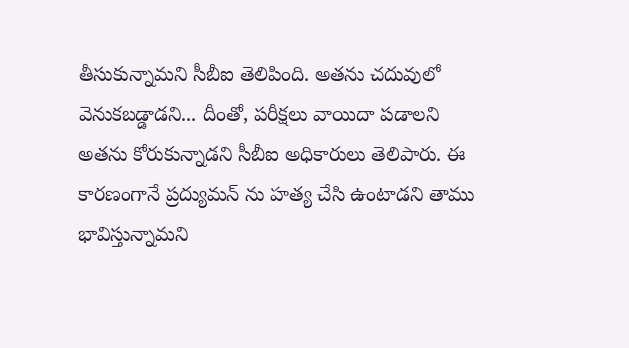తీసుకున్నామని సీబీఐ తెలిపింది. అతను చదువులో వెనుకబడ్డాడని... దీంతో, పరీక్షలు వాయిదా పడాలని అతను కోరుకున్నాడని సీబీఐ అధికారులు తెలిపారు. ఈ కారణంగానే ప్రద్యుమన్ ను హత్య చేసి ఉంటాడని తాము భావిస్తున్నామని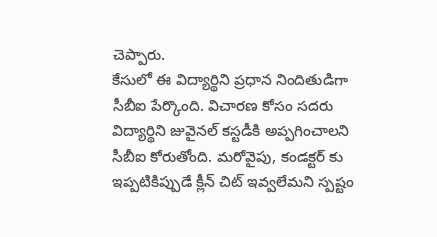చెప్పారు.
కేసులో ఈ విద్యార్థిని ప్రధాన నిందితుడిగా సీబీఐ పేర్కొంది. విచారణ కోసం సదరు విద్యార్థిని జువైనల్ కస్టడీకి అప్పగించాలని సీబీఐ కోరుతోంది. మరోవైపు, కండక్టర్ కు ఇప్పటికిప్పుడే క్లీన్ చిట్ ఇవ్వలేమని స్పష్టం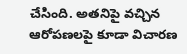చేసింది. అతనిపై వచ్చిన ఆరోపణలపై కూడా విచారణ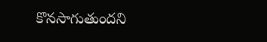కొనసాగుతుందని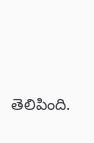తెలిపింది.